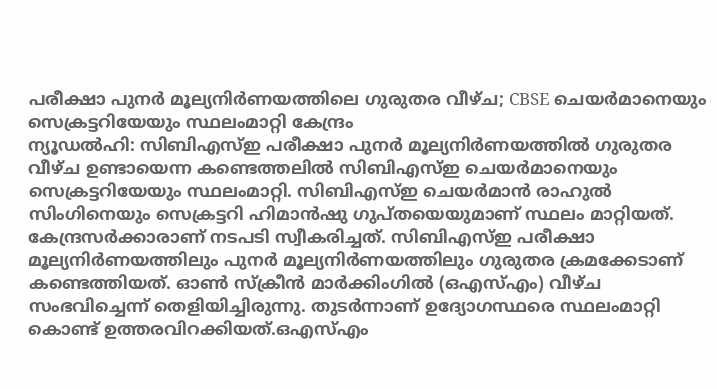പരീക്ഷാ പുനർ മൂല്യനിർണയത്തിലെ ഗുരുതര വീഴ്ച; CBSE ചെയർമാനെയും സെക്രട്ടറിയേയും സ്ഥലംമാറ്റി കേന്ദ്രം
ന്യൂഡൽഹി: സിബിഎസ്ഇ പരീക്ഷാ പുനർ മൂല്യനിർണയത്തിൽ ഗുരുതര വീഴ്ച ഉണ്ടായെന്ന കണ്ടെത്തലിൽ സിബിഎസ്ഇ ചെയർമാനെയും സെക്രട്ടറിയേയും സ്ഥലംമാറ്റി. സിബിഎസ്ഇ ചെയർമാൻ രാഹുൽ സിംഗിനെയും സെക്രട്ടറി ഹിമാൻഷു ഗുപ്തയെയുമാണ് സ്ഥലം മാറ്റിയത്. കേന്ദ്രസർക്കാരാണ് നടപടി സ്വീകരിച്ചത്. സിബിഎസ്ഇ പരീക്ഷാ മൂല്യനിർണയത്തിലും പുനർ മൂല്യനിർണയത്തിലും ഗുരുതര ക്രമക്കേടാണ് കണ്ടെത്തിയത്. ഓൺ സ്ക്രീൻ മാർക്കിംഗിൽ (ഒഎസ്എം) വീഴ്ച സംഭവിച്ചെന്ന് തെളിയിച്ചിരുന്നു. തുടർന്നാണ് ഉദ്യോഗസ്ഥരെ സ്ഥലംമാറ്റി കൊണ്ട് ഉത്തരവിറക്കിയത്.ഒഎസ്എം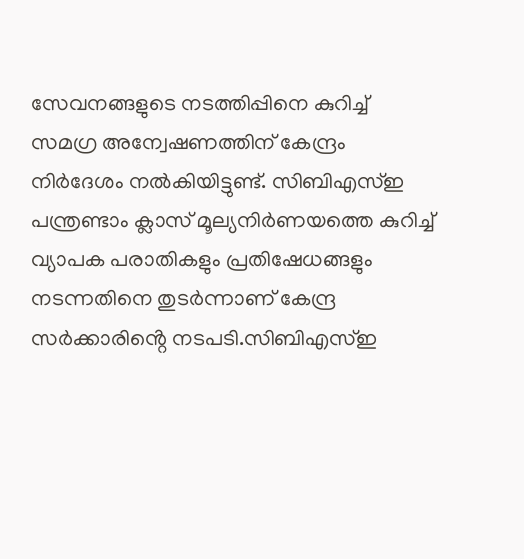സേവനങ്ങളുടെ നടത്തിപ്പിനെ കുറിച്ച് സമഗ്ര അന്വേഷണത്തിന് കേന്ദ്രം നിർദേശം നൽകിയിട്ടുണ്ട്. സിബിഎസ്ഇ പന്ത്രണ്ടാം ക്ലാസ് മൂല്യനിർണയത്തെ കുറിച്ച് വ്യാപക പരാതികളും പ്രതിഷേധങ്ങളും നടന്നതിനെ തുടർന്നാണ് കേന്ദ്ര സർക്കാരിൻ്റെ നടപടി.സിബിഎസ്ഇ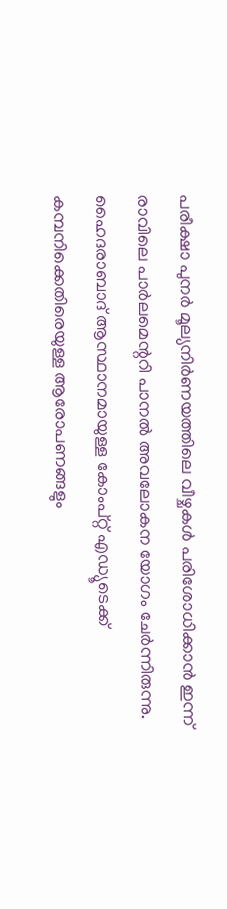പരീക്ഷാ പുനർ മൂല്യനിർണയത്തിലെ വീഴ്ചകൾ പരിശോധിക്കാൻ ഇന്ന് രാവിലെ പാർലമെന്ററി പാനൽ അവലോകന യോഗം ചേർന്നിരുന്നു. ഹൈദരാബാദ് ആസ്ഥാനമായുള്ള കോംപ്റ്റ് എഡ്യൂടെക്ക് കമ്പനിക്കെതിരെയുള്ള ആരോപണങ്ങളും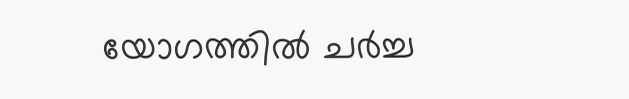യോഗത്തിൽ ചർച്ച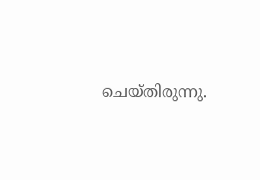ചെയ്തിരുന്നു.